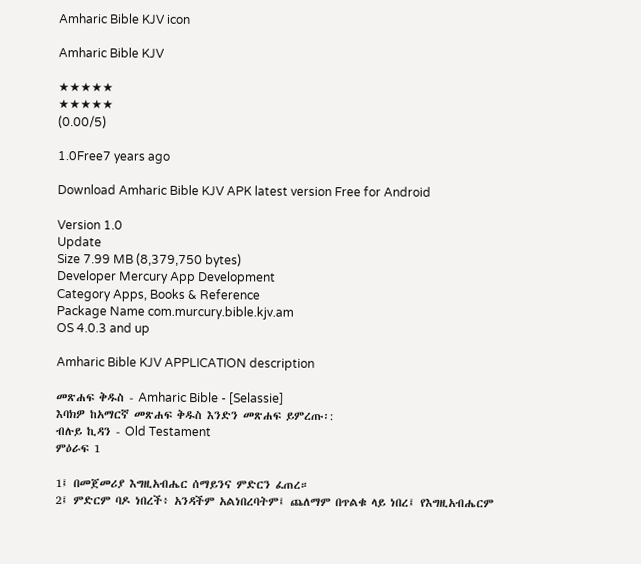Amharic Bible KJV icon

Amharic Bible KJV

★★★★★
★★★★★
(0.00/5)

1.0Free7 years ago

Download Amharic Bible KJV APK latest version Free for Android

Version 1.0
Update
Size 7.99 MB (8,379,750 bytes)
Developer Mercury App Development
Category Apps, Books & Reference
Package Name com.murcury.bible.kjv.am
OS 4.0.3 and up

Amharic Bible KJV APPLICATION description

መጽሐፍ ቅዱስ - Amharic Bible - [Selassie]
እባክዎ ከአማርኛ መጽሐፍ ቅዱስ እንድን መጽሐፍ ይምረጡ፡:
ብሉይ ኪዳን - Old Testament
ምዕራፍ 1

1፤ በመጀመሪያ እግዚአብሔር ሰማይንና ምድርን ፈጠረ።
2፤ ምድርም ባዶ ነበረች፥ አንዳችም አልነበረባትም፤ ጨለማም በጥልቁ ላይ ነበረ፤ የእግዚአብሔርም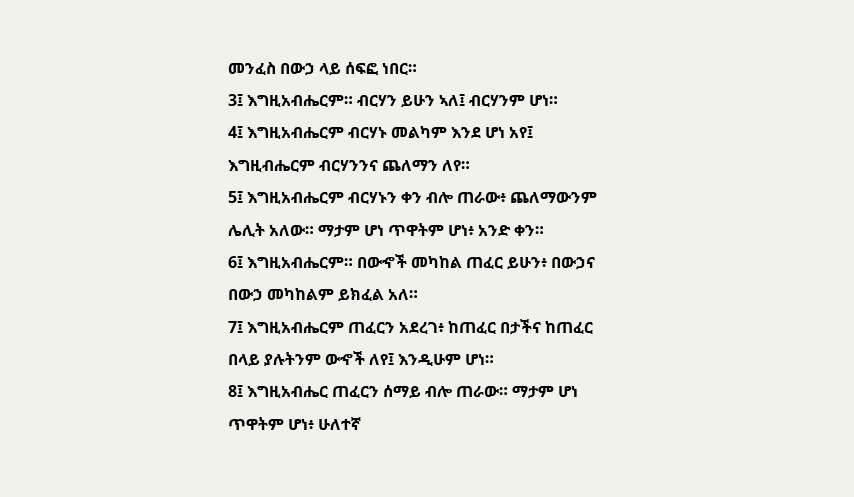መንፈስ በውኃ ላይ ሰፍፎ ነበር።
3፤ እግዚአብሔርም። ብርሃን ይሁን ኣለ፤ ብርሃንም ሆነ።
4፤ እግዚአብሔርም ብርሃኑ መልካም እንደ ሆነ አየ፤ እግዚብሔርም ብርሃንንና ጨለማን ለየ።
5፤ እግዚአብሔርም ብርሃኑን ቀን ብሎ ጠራው፥ ጨለማውንም ሌሊት አለው። ማታም ሆነ ጥዋትም ሆነ፥ አንድ ቀን።
6፤ እግዚአብሔርም። በውኆች መካከል ጠፈር ይሁን፥ በውኃና በውኃ መካከልም ይክፈል አለ።
7፤ እግዚአብሔርም ጠፈርን አደረገ፥ ከጠፈር በታችና ከጠፈር በላይ ያሉትንም ውኆች ለየ፤ እንዲሁም ሆነ።
8፤ እግዚአብሔር ጠፈርን ሰማይ ብሎ ጠራው። ማታም ሆነ ጥዋትም ሆነ፥ ሁለተኛ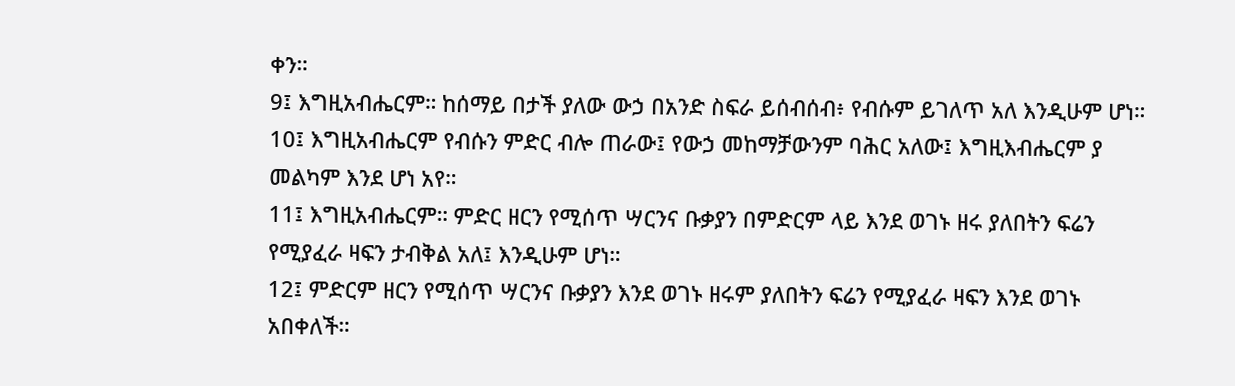ቀን።
9፤ እግዚአብሔርም። ከሰማይ በታች ያለው ውኃ በአንድ ስፍራ ይሰብሰብ፥ የብሱም ይገለጥ አለ እንዲሁም ሆነ።
10፤ እግዚአብሔርም የብሱን ምድር ብሎ ጠራው፤ የውኃ መከማቻውንም ባሕር አለው፤ እግዚእብሔርም ያ መልካም እንደ ሆነ አየ።
11፤ እግዚአብሔርም። ምድር ዘርን የሚሰጥ ሣርንና ቡቃያን በምድርም ላይ እንደ ወገኑ ዘሩ ያለበትን ፍሬን የሚያፈራ ዛፍን ታብቅል አለ፤ እንዲሁም ሆነ።
12፤ ምድርም ዘርን የሚሰጥ ሣርንና ቡቃያን እንደ ወገኑ ዘሩም ያለበትን ፍሬን የሚያፈራ ዛፍን እንደ ወገኑ አበቀለች።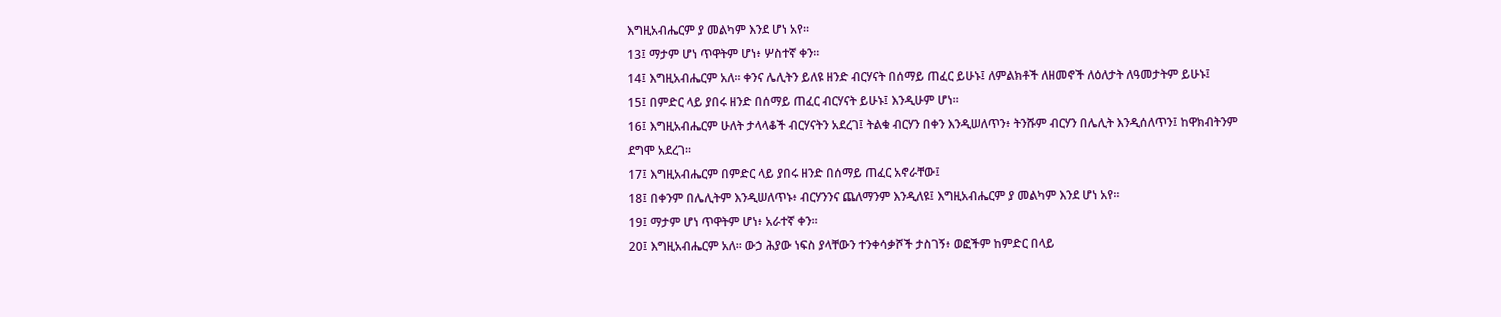እግዚአብሔርም ያ መልካም እንደ ሆነ አየ።
13፤ ማታም ሆነ ጥዋትም ሆነ፥ ሦስተኛ ቀን።
14፤ እግዚአብሔርም አለ። ቀንና ሌሊትን ይለዩ ዘንድ ብርሃናት በሰማይ ጠፈር ይሁኑ፤ ለምልክቶች ለዘመኖች ለዕለታት ለዓመታትም ይሁኑ፤
15፤ በምድር ላይ ያበሩ ዘንድ በሰማይ ጠፈር ብርሃናት ይሁኑ፤ እንዲሁም ሆነ።
16፤ እግዚአብሔርም ሁለት ታላላቆች ብርሃናትን አደረገ፤ ትልቁ ብርሃን በቀን እንዲሠለጥን፥ ትንሹም ብርሃን በሌሊት እንዲሰለጥን፤ ከዋክብትንም ደግሞ አደረገ።
17፤ እግዚአብሔርም በምድር ላይ ያበሩ ዘንድ በሰማይ ጠፈር አኖራቸው፤
18፤ በቀንም በሌሊትም እንዲሠለጥኑ፥ ብርሃንንና ጨለማንም እንዲለዩ፤ እግዚአብሔርም ያ መልካም እንደ ሆነ አየ።
19፤ ማታም ሆነ ጥዋትም ሆነ፥ አራተኛ ቀን።
20፤ እግዚአብሔርም አለ። ውኃ ሕያው ነፍስ ያላቸውን ተንቀሳቃሾች ታስገኝ፥ ወፎችም ከምድር በላይ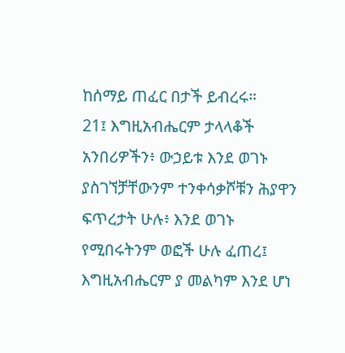ከሰማይ ጠፈር በታች ይብረሩ።
21፤ እግዚአብሔርም ታላላቆች አንበሪዎችን፥ ውኃይቱ እንደ ወገኑ ያስገኘቻቸውንም ተንቀሳቃሾቹን ሕያዋን ፍጥረታት ሁሉ፥ እንደ ወገኑ የሚበሩትንም ወፎች ሁሉ ፈጠረ፤ እግዚአብሔርም ያ መልካም እንደ ሆነ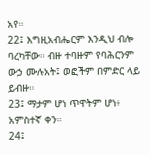አየ።
22፤ እግዚአብሔርም እንዲህ ብሎ ባረካቸው። ብዙ ተባዙም የባሕርንም ውኃ ሙሉአት፤ ወፎችም በምድር ላይ ይብዙ።
23፤ ማታም ሆነ ጥዋትም ሆነ፥ አምስተኛ ቀን።
24፤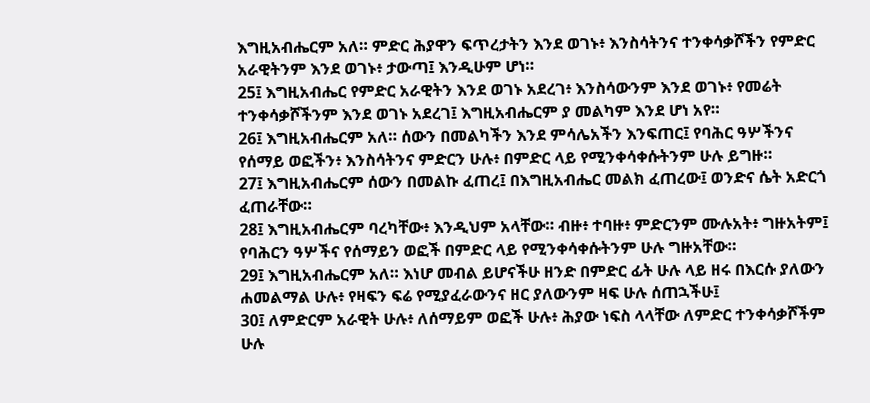እግዚአብሔርም አለ። ምድር ሕያዋን ፍጥረታትን እንደ ወገኑ፥ እንስሳትንና ተንቀሳቃሾችን የምድር አራዊትንም እንደ ወገኑ፥ ታውጣ፤ እንዲሁም ሆነ።
25፤ እግዚአብሔር የምድር አራዊትን እንደ ወገኑ አደረገ፥ እንስሳውንም እንደ ወገኑ፥ የመሬት ተንቀሳቃሾችንም እንደ ወገኑ አደረገ፤ እግዚአብሔርም ያ መልካም እንደ ሆነ አየ።
26፤ እግዚአብሔርም አለ። ሰውን በመልካችን እንደ ምሳሌአችን እንፍጠር፤ የባሕር ዓሦችንና የሰማይ ወፎችን፥ እንስሳትንና ምድርን ሁሉ፥ በምድር ላይ የሚንቀሳቀሱትንም ሁሉ ይግዙ።
27፤ እግዚአብሔርም ሰውን በመልኩ ፈጠረ፤ በእግዚአብሔር መልክ ፈጠረው፤ ወንድና ሴት አድርጎ ፈጠራቸው።
28፤ እግዚአብሔርም ባረካቸው፥ እንዲህም አላቸው። ብዙ፥ ተባዙ፥ ምድርንም ሙሉአት፥ ግዙአትም፤ የባሕርን ዓሦችና የሰማይን ወፎች በምድር ላይ የሚንቀሳቀሱትንም ሁሉ ግዙአቸው።
29፤ እግዚአብሔርም አለ። እነሆ መብል ይሆናችሁ ዘንድ በምድር ፊት ሁሉ ላይ ዘሩ በእርሱ ያለውን ሐመልማል ሁሉ፥ የዛፍን ፍሬ የሚያፈራውንና ዘር ያለውንም ዛፍ ሁሉ ሰጠኋችሁ፤
30፤ ለምድርም አራዊት ሁሉ፥ ለሰማይም ወፎች ሁሉ፥ ሕያው ነፍስ ላላቸው ለምድር ተንቀሳቃሾችም ሁሉ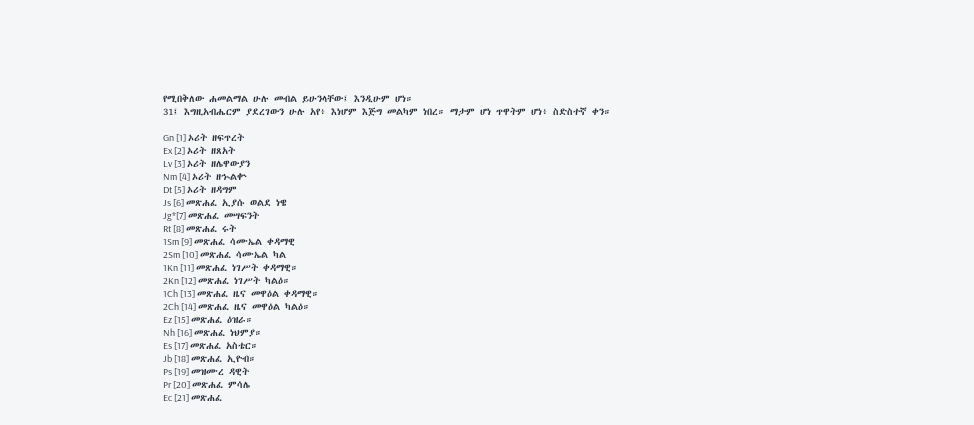የሚበቅለው ሐመልማል ሁሉ መብል ይሁንላቸው፤ እንዲሁም ሆነ።
31፤ እግዚአብሔርም ያደረገውን ሁሉ አየ፥ እነሆም እጅግ መልካም ነበረ። ማታም ሆነ ጥዋትም ሆነ፥ ስድስተኛ ቀን።

Gn [1] ኦሪት ዘፍጥረት
Ex [2] ኦሪት ዘጸአት
Lv [3] ኦሪት ዘሌዋውያን
Nm [4] ኦሪት ዘኍልቍ
Dt [5] ኦሪት ዘዳግም
Js [6] መጽሐፈ ኢያሱ ወልደ ነዌ
Jg*[7] መጽሐፈ መሣፍንት
Rt [8] መጽሐፈ ሩት
1Sm [9] መጽሐፈ ሳሙኤል ቀዳማዊ
2Sm [10] መጽሐፈ ሳሙኤል ካል
1Kn [11] መጽሐፈ ነገሥት ቀዳማዊ።
2Kn [12] መጽሐፈ ነገሥት ካልዕ።
1Ch [13] መጽሐፈ ዜና መዋዕል ቀዳማዊ።
2Ch [14] መጽሐፈ ዜና መዋዕል ካልዕ።
Ez [15] መጽሐፈ ዕዝራ።
Nh [16] መጽሐፈ ነህምያ።
Es [17] መጽሐፈ አስቴር።
Jb [18] መጽሐፈ ኢዮብ።
Ps [19] መዝሙረ ዳዊት
Pr [20] መጽሐፈ ምሳሌ
Ec [21] መጽሐፈ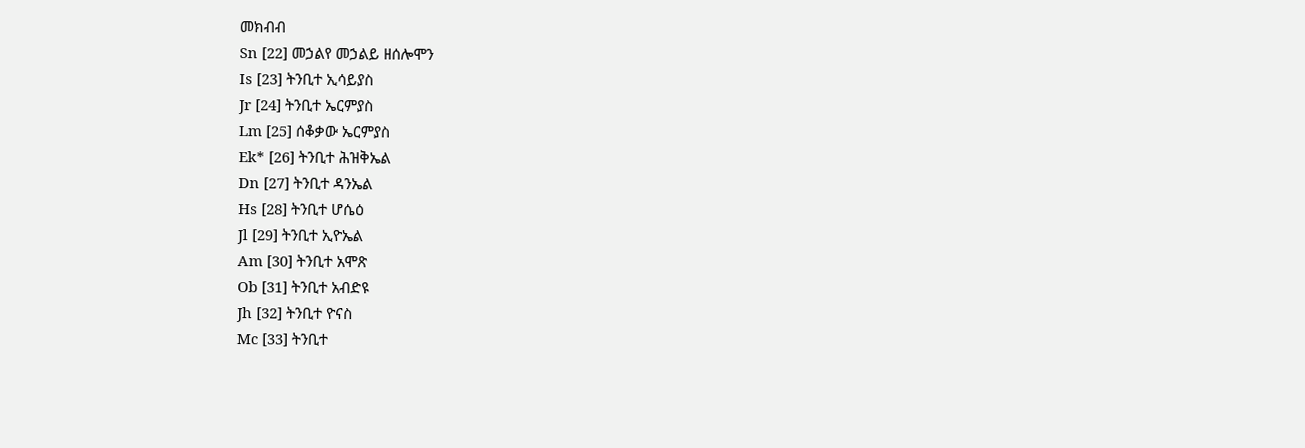መክብብ
Sn [22] መኃልየ መኃልይ ዘሰሎሞን
Is [23] ትንቢተ ኢሳይያስ
Jr [24] ትንቢተ ኤርምያስ
Lm [25] ሰቆቃው ኤርምያስ
Ek* [26] ትንቢተ ሕዝቅኤል
Dn [27] ትንቢተ ዳንኤል
Hs [28] ትንቢተ ሆሴዕ
Jl [29] ትንቢተ ኢዮኤል
Am [30] ትንቢተ አሞጽ
Ob [31] ትንቢተ አብድዩ
Jh [32] ትንቢተ ዮናስ
Mc [33] ትንቢተ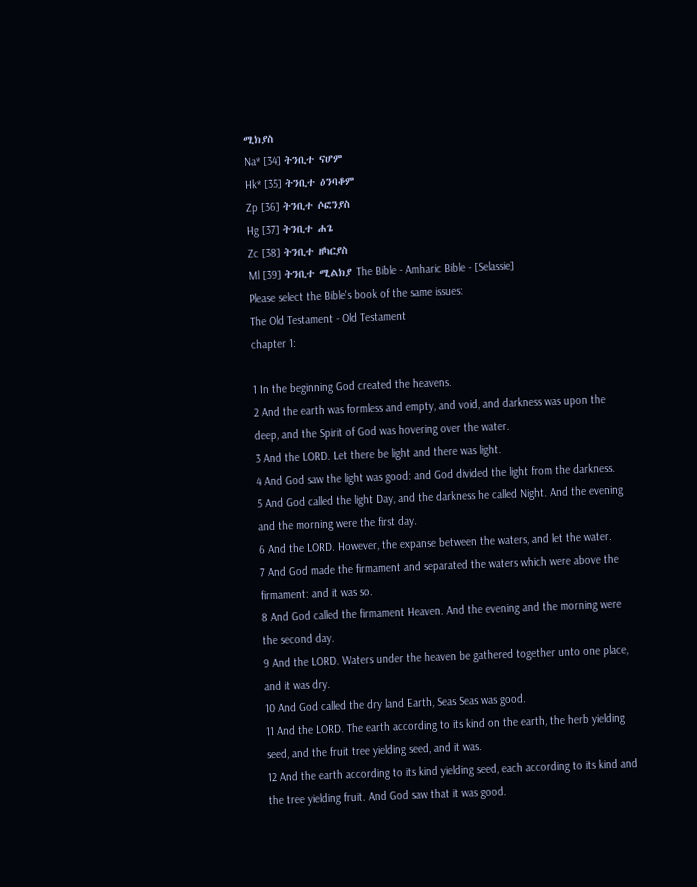ሚክያስ
Na* [34] ትንቢተ ናሆም
Hk* [35] ትንቢተ ዕንባቆም
Zp [36] ትንቢተ ሶፎንያስ
Hg [37] ትንቢተ ሐጌ
Zc [38] ትንቢተ ዘካርያስ
Ml [39] ትንቢተ ሚልክያ The Bible - Amharic Bible - [Selassie]
Please select the Bible's book of the same issues:
The Old Testament - Old Testament
chapter 1:

1 In the beginning God created the heavens.
2 And the earth was formless and empty, and void, and darkness was upon the deep, and the Spirit of God was hovering over the water.
3 And the LORD. Let there be light and there was light.
4 And God saw the light was good: and God divided the light from the darkness.
5 And God called the light Day, and the darkness he called Night. And the evening and the morning were the first day.
6 And the LORD. However, the expanse between the waters, and let the water.
7 And God made the firmament and separated the waters which were above the firmament: and it was so.
8 And God called the firmament Heaven. And the evening and the morning were the second day.
9 And the LORD. Waters under the heaven be gathered together unto one place, and it was dry.
10 And God called the dry land Earth, Seas Seas was good.
11 And the LORD. The earth according to its kind on the earth, the herb yielding seed, and the fruit tree yielding seed, and it was.
12 And the earth according to its kind yielding seed, each according to its kind and the tree yielding fruit. And God saw that it was good.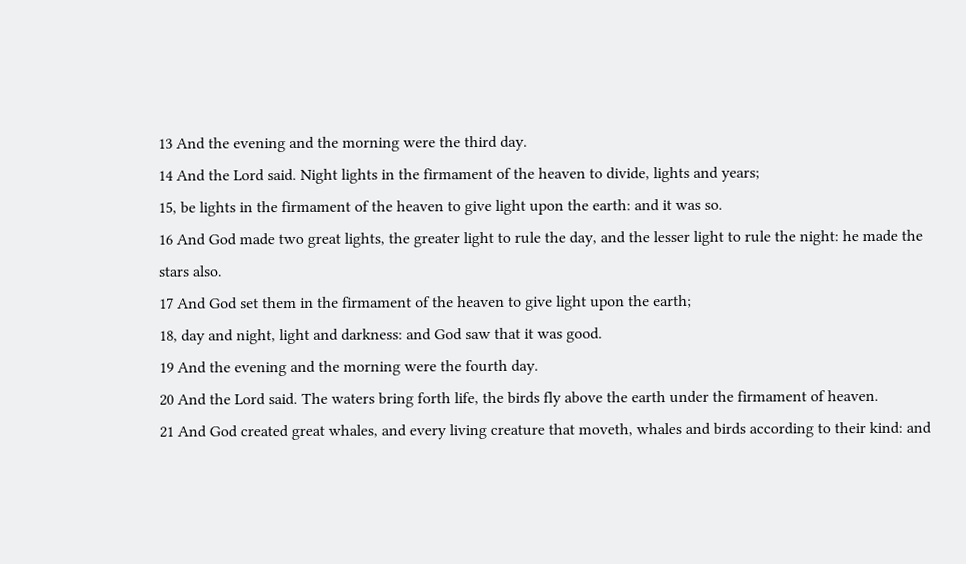13 And the evening and the morning were the third day.
14 And the Lord said. Night lights in the firmament of the heaven to divide, lights and years;
15, be lights in the firmament of the heaven to give light upon the earth: and it was so.
16 And God made two great lights, the greater light to rule the day, and the lesser light to rule the night: he made the stars also.
17 And God set them in the firmament of the heaven to give light upon the earth;
18, day and night, light and darkness: and God saw that it was good.
19 And the evening and the morning were the fourth day.
20 And the Lord said. The waters bring forth life, the birds fly above the earth under the firmament of heaven.
21 And God created great whales, and every living creature that moveth, whales and birds according to their kind: and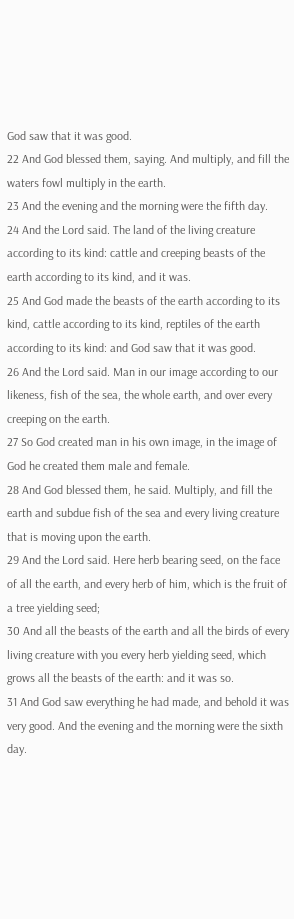God saw that it was good.
22 And God blessed them, saying. And multiply, and fill the waters fowl multiply in the earth.
23 And the evening and the morning were the fifth day.
24 And the Lord said. The land of the living creature according to its kind: cattle and creeping beasts of the earth according to its kind, and it was.
25 And God made the beasts of the earth according to its kind, cattle according to its kind, reptiles of the earth according to its kind: and God saw that it was good.
26 And the Lord said. Man in our image according to our likeness, fish of the sea, the whole earth, and over every creeping on the earth.
27 So God created man in his own image, in the image of God he created them male and female.
28 And God blessed them, he said. Multiply, and fill the earth and subdue fish of the sea and every living creature that is moving upon the earth.
29 And the Lord said. Here herb bearing seed, on the face of all the earth, and every herb of him, which is the fruit of a tree yielding seed;
30 And all the beasts of the earth and all the birds of every living creature with you every herb yielding seed, which grows all the beasts of the earth: and it was so.
31 And God saw everything he had made, and behold it was very good. And the evening and the morning were the sixth day.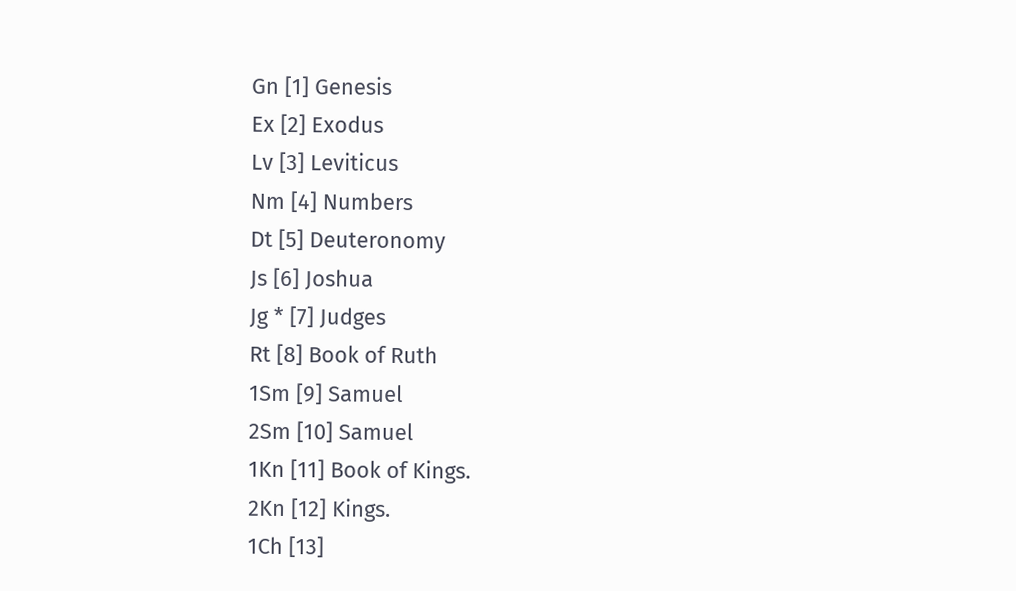Gn [1] Genesis
Ex [2] Exodus
Lv [3] Leviticus
Nm [4] Numbers
Dt [5] Deuteronomy
Js [6] Joshua
Jg * [7] Judges
Rt [8] Book of Ruth
1Sm [9] Samuel
2Sm [10] Samuel
1Kn [11] Book of Kings.
2Kn [12] Kings.
1Ch [13]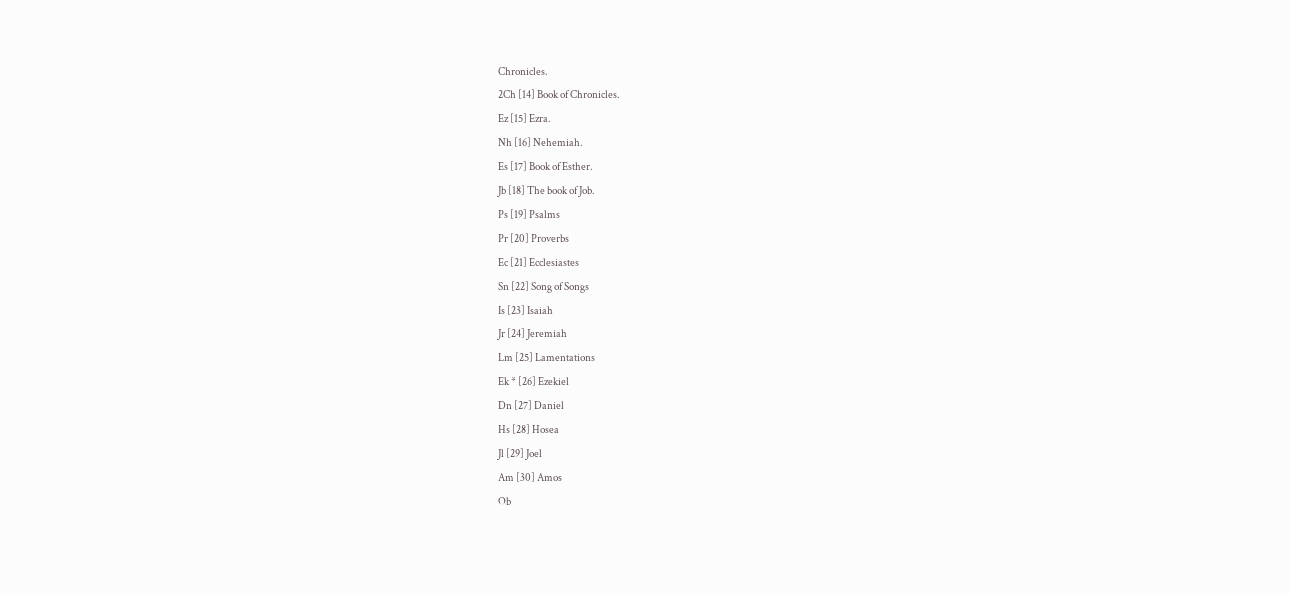Chronicles.
2Ch [14] Book of Chronicles.
Ez [15] Ezra.
Nh [16] Nehemiah.
Es [17] Book of Esther.
Jb [18] The book of Job.
Ps [19] Psalms
Pr [20] Proverbs
Ec [21] Ecclesiastes
Sn [22] Song of Songs
Is [23] Isaiah
Jr [24] Jeremiah
Lm [25] Lamentations
Ek * [26] Ezekiel
Dn [27] Daniel
Hs [28] Hosea
Jl [29] Joel
Am [30] Amos
Ob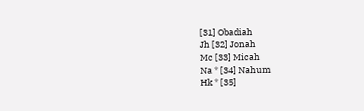[31] Obadiah
Jh [32] Jonah
Mc [33] Micah
Na * [34] Nahum
Hk * [35]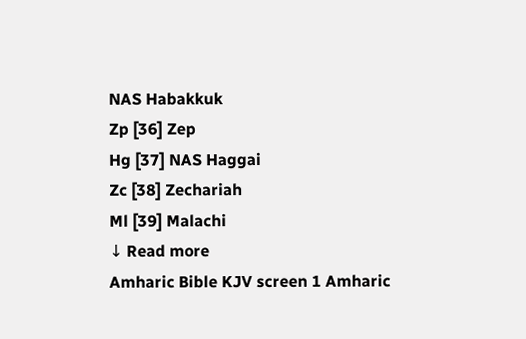NAS Habakkuk
Zp [36] Zep
Hg [37] NAS Haggai
Zc [38] Zechariah
Ml [39] Malachi
↓ Read more
Amharic Bible KJV screen 1 Amharic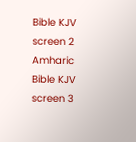Bible KJV screen 2 Amharic Bible KJV screen 3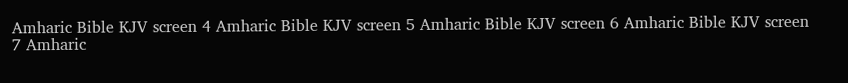Amharic Bible KJV screen 4 Amharic Bible KJV screen 5 Amharic Bible KJV screen 6 Amharic Bible KJV screen 7 Amharic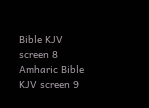Bible KJV screen 8 Amharic Bible KJV screen 9